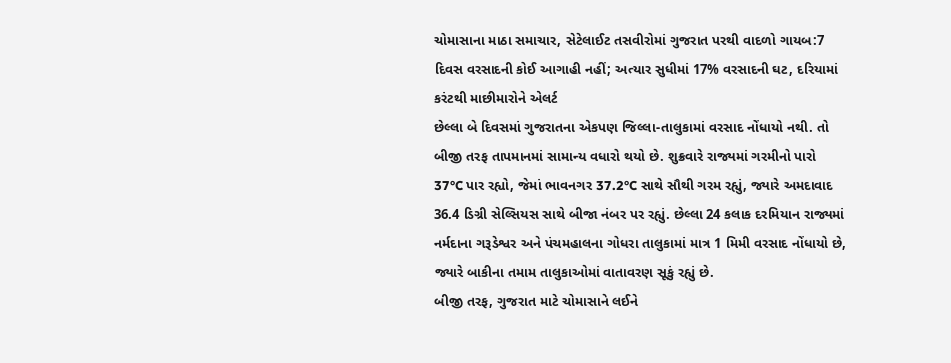ચોમાસાના માઠા સમાચાર, સેટેલાઈટ તસવીરોમાં ગુજરાત પરથી વાદળો ગાયબ:7 દિવસ વરસાદની કોઈ આગાહી નહીં; અત્યાર સુધીમાં 17% વરસાદની ઘટ, દરિયામાં કરંટથી માછીમારોને એલર્ટ
છેલ્લા બે દિવસમાં ગુજરાતના એકપણ જિલ્લા-તાલુકામાં વરસાદ નોંધાયો નથી. તો બીજી તરફ તાપમાનમાં સામાન્ય વધારો થયો છે. શુક્રવારે રાજ્યમાં ગરમીનો પારો 37°C પાર રહ્યો, જેમાં ભાવનગર 37.2°C સાથે સૌથી ગરમ રહ્યું, જ્યારે અમદાવાદ 36.4 ડિગ્રી સેલ્સિયસ સાથે બીજા નંબર પર રહ્યું. છેલ્લા 24 કલાક દરમિયાન રાજ્યમાં નર્મદાના ગરૂડેશ્વર અને પંચમહાલના ગોધરા તાલુકામાં માત્ર 1 મિમી વરસાદ નોંધાયો છે, જ્યારે બાકીના તમામ તાલુકાઓમાં વાતાવરણ સૂકું રહ્યું છે.
બીજી તરફ, ગુજરાત માટે ચોમાસાને લઈને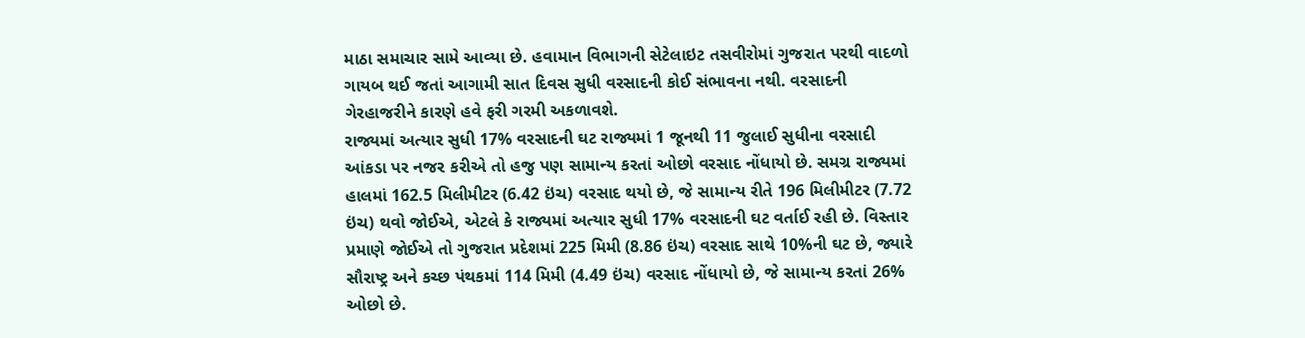માઠા સમાચાર સામે આવ્યા છે. હવામાન વિભાગની સેટેલાઇટ તસવીરોમાં ગુજરાત પરથી વાદળો ગાયબ થઈ જતાં આગામી સાત દિવસ સુધી વરસાદની કોઈ સંભાવના નથી. વરસાદની ગેરહાજરીને કારણે હવે ફરી ગરમી અકળાવશે.
રાજ્યમાં અત્યાર સુધી 17% વરસાદની ઘટ રાજ્યમાં 1 જૂનથી 11 જુલાઈ સુધીના વરસાદી આંકડા પર નજર કરીએ તો હજુ પણ સામાન્ય કરતાં ઓછો વરસાદ નોંધાયો છે. સમગ્ર રાજ્યમાં હાલમાં 162.5 મિલીમીટર (6.42 ઇંચ) વરસાદ થયો છે, જે સામાન્ય રીતે 196 મિલીમીટર (7.72 ઇંચ) થવો જોઈએ, એટલે કે રાજ્યમાં અત્યાર સુધી 17% વરસાદની ઘટ વર્તાઈ રહી છે. વિસ્તાર પ્રમાણે જોઈએ તો ગુજરાત પ્રદેશમાં 225 મિમી (8.86 ઇંચ) વરસાદ સાથે 10%ની ઘટ છે, જ્યારે સૌરાષ્ટ્ર અને કચ્છ પંથકમાં 114 મિમી (4.49 ઇંચ) વરસાદ નોંધાયો છે, જે સામાન્ય કરતાં 26% ઓછો છે.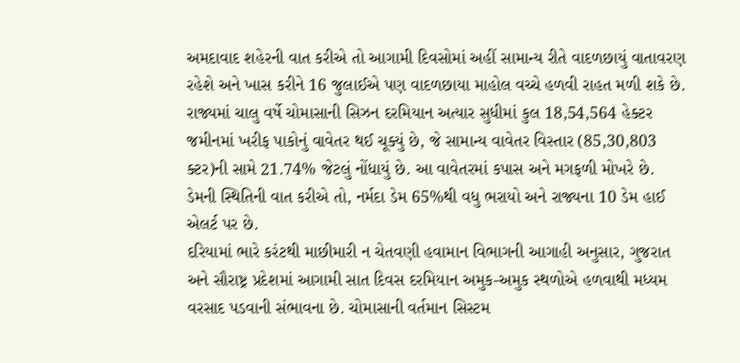અમદાવાદ શહેરની વાત કરીએ તો આગામી દિવસોમાં અહીં સામાન્ય રીતે વાદળછાયું વાતાવરણ રહેશે અને ખાસ કરીને 16 જુલાઈએ પણ વાદળછાયા માહોલ વચ્ચે હળવી રાહત મળી શકે છે.
રાજ્યમાં ચાલુ વર્ષે ચોમાસાની સિઝન દરમિયાન અત્યાર સુધીમાં કુલ 18,54,564 હેક્ટર જમીનમાં ખરીફ પાકોનું વાવેતર થઈ ચૂક્યું છે, જે સામાન્ય વાવેતર વિસ્તાર (85,30,803 ક્ટર)ની સામે 21.74% જેટલું નોંધાયું છે. આ વાવેતરમાં કપાસ અને મગફળી મોખરે છે. ડેમની સ્થિતિની વાત કરીએ તો, નર્મદા ડેમ 65%થી વધુ ભરાયો અને રાજ્યના 10 ડેમ હાઈ એલર્ટ પર છે.
દરિયામાં ભારે કરંટથી માછીમારી ન ચેતવણી હવામાન વિભાગની આગાહી અનુસાર, ગુજરાત અને સૌરાષ્ટ્ર પ્રદેશમાં આગામી સાત દિવસ દરમિયાન અમુક-અમુક સ્થળોએ હળવાથી મધ્યમ વરસાદ પડવાની સંભાવના છે. ચોમાસાની વર્તમાન સિસ્ટમ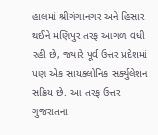હાલમાં શ્રીગંગાનગર અને હિસાર થઈને મણિપુર તરફ આગળ વધી રહી છે, જ્યારે પૂર્વ ઉત્તર પ્રદેશમાં પણ એક સાયક્લોનિક સર્ક્યુલેશન સક્રિય છે. આ તરફ ઉત્તર ગુજરાતના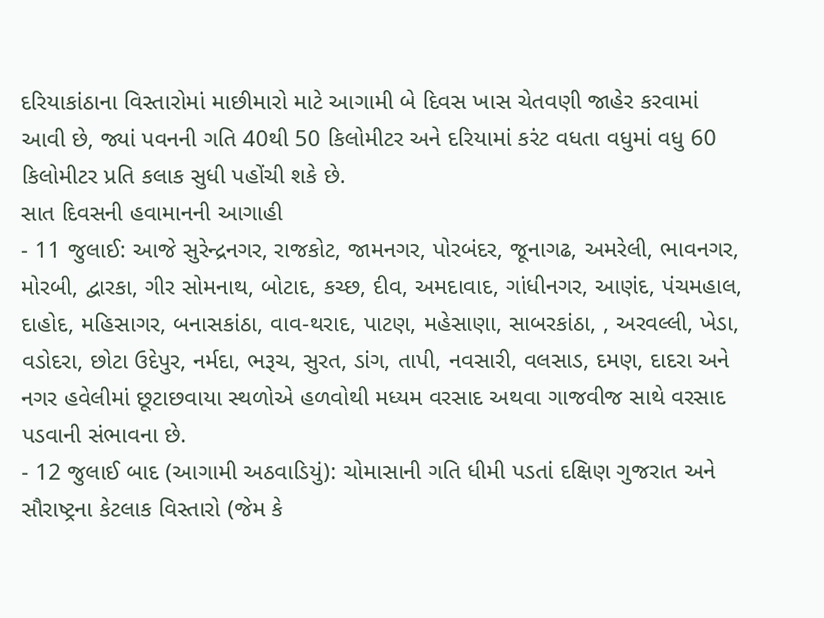દરિયાકાંઠાના વિસ્તારોમાં માછીમારો માટે આગામી બે દિવસ ખાસ ચેતવણી જાહેર કરવામાં આવી છે, જ્યાં પવનની ગતિ 40થી 50 કિલોમીટર અને દરિયામાં કરંટ વધતા વધુમાં વધુ 60 કિલોમીટર પ્રતિ કલાક સુધી પહોંચી શકે છે.
સાત દિવસની હવામાનની આગાહી
- 11 જુલાઈ: આજે સુરેન્દ્રનગર, રાજકોટ, જામનગર, પોરબંદર, જૂનાગઢ, અમરેલી, ભાવનગર, મોરબી, દ્વારકા, ગીર સોમનાથ, બોટાદ, કચ્છ, દીવ, અમદાવાદ, ગાંધીનગર, આણંદ, પંચમહાલ, દાહોદ, મહિસાગર, બનાસકાંઠા, વાવ-થરાદ, પાટણ, મહેસાણા, સાબરકાંઠા, , અરવલ્લી, ખેડા, વડોદરા, છોટા ઉદેપુર, નર્મદા, ભરૂચ, સુરત, ડાંગ, તાપી, નવસારી, વલસાડ, દમણ, દાદરા અને નગર હવેલીમાં છૂટાછવાયા સ્થળોએ હળવોથી મધ્યમ વરસાદ અથવા ગાજવીજ સાથે વરસાદ પડવાની સંભાવના છે.
- 12 જુલાઈ બાદ (આગામી અઠવાડિયું): ચોમાસાની ગતિ ધીમી પડતાં દક્ષિણ ગુજરાત અને સૌરાષ્ટ્રના કેટલાક વિસ્તારો (જેમ કે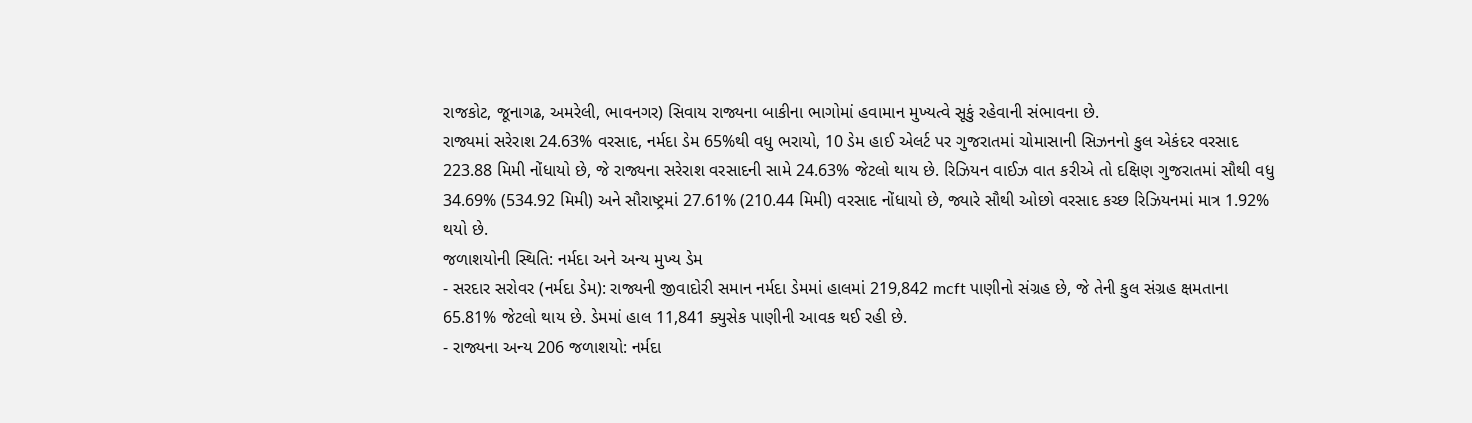રાજકોટ, જૂનાગઢ, અમરેલી, ભાવનગર) સિવાય રાજ્યના બાકીના ભાગોમાં હવામાન મુખ્યત્વે સૂકું રહેવાની સંભાવના છે.
રાજ્યમાં સરેરાશ 24.63% વરસાદ, નર્મદા ડેમ 65%થી વધુ ભરાયો, 10 ડેમ હાઈ એલર્ટ પર ગુજરાતમાં ચોમાસાની સિઝનનો કુલ એકંદર વરસાદ 223.88 મિમી નોંધાયો છે, જે રાજ્યના સરેરાશ વરસાદની સામે 24.63% જેટલો થાય છે. રિઝિયન વાઈઝ વાત કરીએ તો દક્ષિણ ગુજરાતમાં સૌથી વધુ 34.69% (534.92 મિમી) અને સૌરાષ્ટ્રમાં 27.61% (210.44 મિમી) વરસાદ નોંધાયો છે, જ્યારે સૌથી ઓછો વરસાદ કચ્છ રિઝિયનમાં માત્ર 1.92% થયો છે.
જળાશયોની સ્થિતિ: નર્મદા અને અન્ય મુખ્ય ડેમ
- સરદાર સરોવર (નર્મદા ડેમ): રાજ્યની જીવાદોરી સમાન નર્મદા ડેમમાં હાલમાં 219,842 mcft પાણીનો સંગ્રહ છે, જે તેની કુલ સંગ્રહ ક્ષમતાના 65.81% જેટલો થાય છે. ડેમમાં હાલ 11,841 ક્યુસેક પાણીની આવક થઈ રહી છે.
- રાજ્યના અન્ય 206 જળાશયો: નર્મદા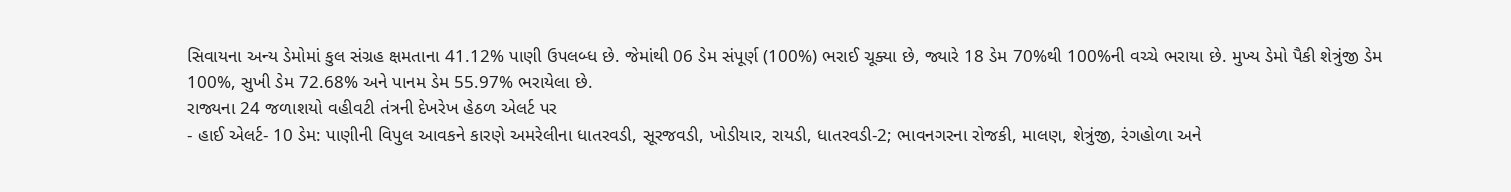સિવાયના અન્ય ડેમોમાં કુલ સંગ્રહ ક્ષમતાના 41.12% પાણી ઉપલબ્ધ છે. જેમાંથી 06 ડેમ સંપૂર્ણ (100%) ભરાઈ ચૂક્યા છે, જ્યારે 18 ડેમ 70%થી 100%ની વચ્ચે ભરાયા છે. મુખ્ય ડેમો પૈકી શેત્રુંજી ડેમ 100%, સુખી ડેમ 72.68% અને પાનમ ડેમ 55.97% ભરાયેલા છે.
રાજ્યના 24 જળાશયો વહીવટી તંત્રની દેખરેખ હેઠળ એલર્ટ પર
- હાઈ એલર્ટ- 10 ડેમ: પાણીની વિપુલ આવકને કારણે અમરેલીના ધાતરવડી, સૂરજવડી, ખોડીયાર, રાયડી, ધાતરવડી-2; ભાવનગરના રોજકી, માલણ, શેત્રુંજી, રંગહોળા અને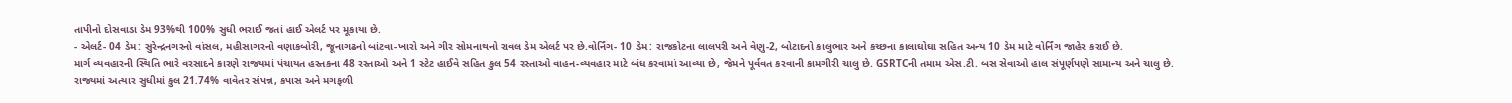તાપીનો દોસવાડા ડેમ 93%થી 100% સુધી ભરાઈ જતાં હાઈ એલર્ટ પર મૂકાયા છે.
- એલર્ટ- 04 ડેમ: સુરેન્દ્રનગરનો વાંસલ, મહીસાગરનો વણાકબોરી, જૂનાગઢનો બાંટવા-ખારો અને ગીર સોમનાથનો રાવલ ડેમ એલર્ટ પર છે.વોર્નિંગ- 10 ડેમ: રાજકોટના લાલપરી અને વેણુ-2, બોટાદનો કાલુભાર અને કચ્છના કાલાઘોઘા સહિત અન્ય 10 ડેમ માટે વોર્નિંગ જાહેર કરાઈ છે.
માર્ગ વ્યવહારની સ્થિતિ ભારે વરસાદને કારણે રાજ્યમાં પંચાયત હસ્તકના 48 રસ્તાઓ અને 1 સ્ટેટ હાઈવે સહિત કુલ 54 રસ્તાઓ વાહન-વ્યવહાર માટે બંધ કરવામાં આવ્યા છે, જેમને પૂર્વવત કરવાની કામગીરી ચાલુ છે. GSRTCની તમામ એસ.ટી. બસ સેવાઓ હાલ સંપૂર્ણપણે સામાન્ય અને ચાલુ છે.
રાજ્યમાં અત્યાર સુધીમાં કુલ 21.74% વાવેતર સંપન્ન, કપાસ અને મગફળી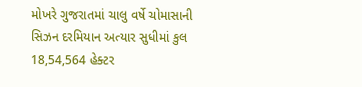મોખરે ગુજરાતમાં ચાલુ વર્ષે ચોમાસાની સિઝન દરમિયાન અત્યાર સુધીમાં કુલ 18,54,564 હેક્ટર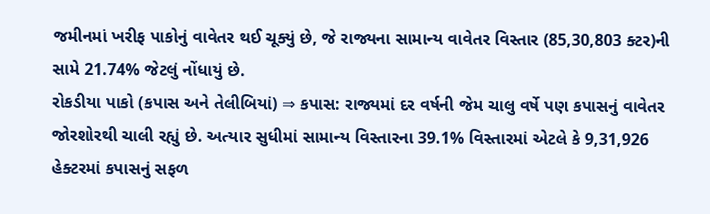જમીનમાં ખરીફ પાકોનું વાવેતર થઈ ચૂક્યું છે, જે રાજ્યના સામાન્ય વાવેતર વિસ્તાર (85,30,803 ક્ટર)ની સામે 21.74% જેટલું નોંધાયું છે.
રોકડીયા પાકો (કપાસ અને તેલીબિયાં) ⇒ કપાસ: રાજ્યમાં દર વર્ષની જેમ ચાલુ વર્ષે પણ કપાસનું વાવેતર જોરશોરથી ચાલી રહ્યું છે. અત્યાર સુધીમાં સામાન્ય વિસ્તારના 39.1% વિસ્તારમાં એટલે કે 9,31,926 હેક્ટરમાં કપાસનું સફળ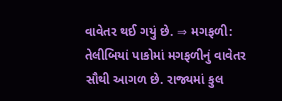વાવેતર થઈ ગયું છે. ⇒ મગફળી: તેલીબિયાં પાકોમાં મગફળીનું વાવેતર સૌથી આગળ છે. રાજ્યમાં કુલ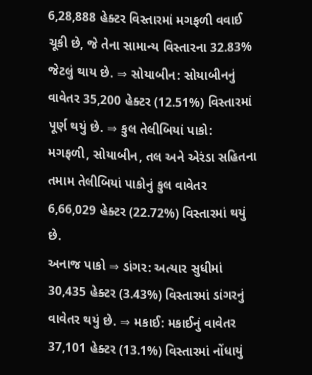6,28,888 હેક્ટર વિસ્તારમાં મગફળી વવાઈ ચૂકી છે, જે તેના સામાન્ય વિસ્તારના 32.83% જેટલું થાય છે. ⇒ સોયાબીન: સોયાબીનનું વાવેતર 35,200 હેક્ટર (12.51%) વિસ્તારમાં પૂર્ણ થયું છે. ⇒ કુલ તેલીબિયાં પાકો: મગફળી, સોયાબીન, તલ અને એરંડા સહિતના તમામ તેલીબિયાં પાકોનું કુલ વાવેતર 6,66,029 હેક્ટર (22.72%) વિસ્તારમાં થયું છે.
અનાજ પાકો ⇒ ડાંગર: અત્યાર સુધીમાં 30,435 હેક્ટર (3.43%) વિસ્તારમાં ડાંગરનું વાવેતર થયું છે. ⇒ મકાઈ: મકાઈનું વાવેતર 37,101 હેક્ટર (13.1%) વિસ્તારમાં નોંધાયું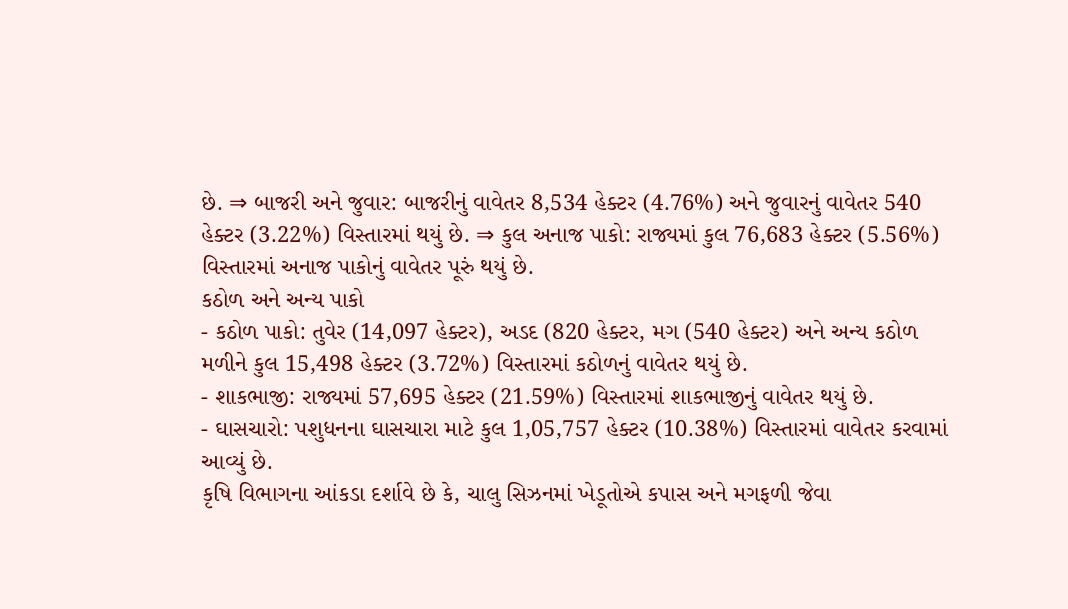છે. ⇒ બાજરી અને જુવાર: બાજરીનું વાવેતર 8,534 હેક્ટર (4.76%) અને જુવારનું વાવેતર 540 હેક્ટર (3.22%) વિસ્તારમાં થયું છે. ⇒ કુલ અનાજ પાકો: રાજ્યમાં કુલ 76,683 હેક્ટર (5.56%) વિસ્તારમાં અનાજ પાકોનું વાવેતર પૂરું થયું છે.
કઠોળ અને અન્ય પાકો
- કઠોળ પાકો: તુવેર (14,097 હેક્ટર), અડદ (820 હેક્ટર, મગ (540 હેક્ટર) અને અન્ય કઠોળ મળીને કુલ 15,498 હેક્ટર (3.72%) વિસ્તારમાં કઠોળનું વાવેતર થયું છે.
- શાકભાજી: રાજ્યમાં 57,695 હેક્ટર (21.59%) વિસ્તારમાં શાકભાજીનું વાવેતર થયું છે.
- ઘાસચારો: પશુધનના ઘાસચારા માટે કુલ 1,05,757 હેક્ટર (10.38%) વિસ્તારમાં વાવેતર કરવામાં આવ્યું છે.
કૃષિ વિભાગના આંકડા દર્શાવે છે કે, ચાલુ સિઝનમાં ખેડૂતોએ કપાસ અને મગફળી જેવા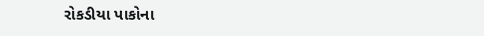રોકડીયા પાકોના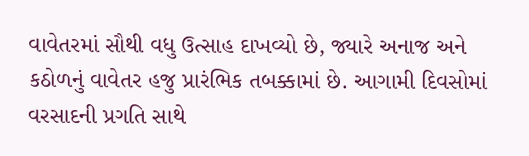વાવેતરમાં સૌથી વધુ ઉત્સાહ દાખવ્યો છે, જ્યારે અનાજ અને કઠોળનું વાવેતર હજુ પ્રારંભિક તબક્કામાં છે. આગામી દિવસોમાં વરસાદની પ્રગતિ સાથે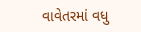વાવેતરમાં વધુ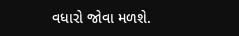વધારો જોવા મળશે.